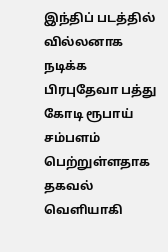இந்திப் படத்தில் வில்லனாக நடிக்க பிரபுதேவா பத்து கோடி ரூபாய் சம்பளம் பெற்றுள்ளதாக தகவல் வெளியாகி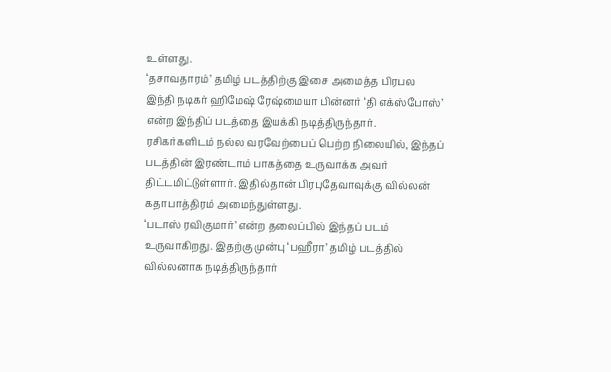உள்ளது.
‘தசாவதாரம்’ தமிழ் படத்திற்கு இசை அமைத்த பிரபல இந்தி நடிகர் ஹிமேஷ் ரேஷ்மையா பின்னர் ‘தி எக்ஸ்போஸ்’ என்ற இந்திப் படத்தை இயக்கி நடித்திருந்தார்.
ரசிகர்களிடம் நல்ல வரவேற்பைப் பெற்ற நிலையில், இந்தப் படத்தின் இரண்டாம் பாகத்தை உருவாக்க அவர் திட்டமிட்டுள்ளார். இதில்தான் பிரபுதேவாவுக்கு வில்லன் கதாபாத்திரம் அமைந்துள்ளது.
‘படாஸ் ரவிகுமார்’ என்ற தலைப்பில் இந்தப் படம் உருவாகிறது. இதற்கு முன்பு ‘பஹீரா’ தமிழ் படத்தில் வில்லனாக நடித்திருந்தார்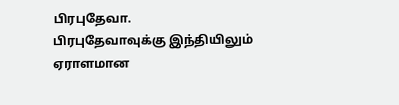பிரபுதேவா.
பிரபுதேவாவுக்கு இந்தியிலும் ஏராளமான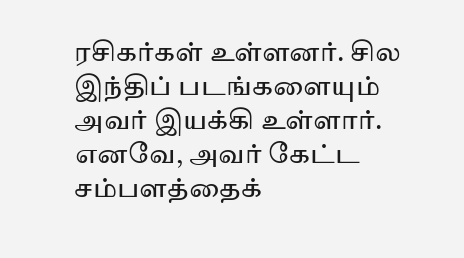ரசிகர்கள் உள்ளனர். சில இந்திப் படங்களையும் அவர் இயக்கி உள்ளார்.
எனவே, அவர் கேட்ட சம்பளத்தைக்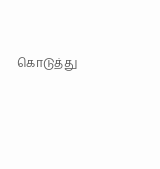கொடுத்து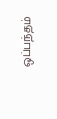ஒப்பந்தம்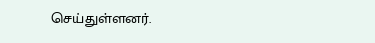செய்துள்ளனர்.